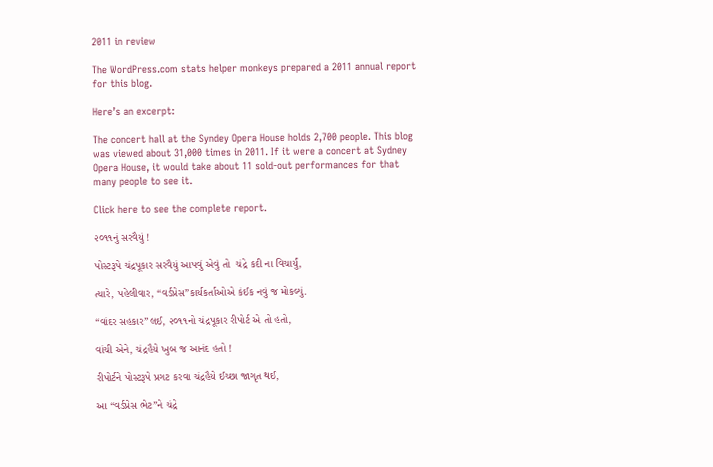2011 in review

The WordPress.com stats helper monkeys prepared a 2011 annual report for this blog.

Here’s an excerpt:

The concert hall at the Syndey Opera House holds 2,700 people. This blog was viewed about 31,000 times in 2011. If it were a concert at Sydney Opera House, it would take about 11 sold-out performances for that many people to see it.

Click here to see the complete report.

૨૦૧૧નું સરવૈયું !

પોસ્ટરૂપે ચંદ્રપૂકાર સરવૈયું આપવું એવું તો  ચંદ્રે કદી ના વિચાર્યું,

ત્યારે, પહેલીવાર, “વર્ડપ્રેસ”કાર્યકર્તાઓએ કંઈક નવું જ મોકલ્યું.

“વાંદર સહકાર”લઈ, ૨૦૧૧નો ચંદ્રપૂકાર રીપોર્ટ એ તો હતો,

વાંચી એને, ચંદ્રહૈયે ખુબ જ આનંદ હતો !

રીપોર્ટને પોસ્ટરૂપે પ્રગટ કરવા ચંદ્રહૈયે ઈચ્છા જાગૃત થઈ,

આ “વર્ડપ્રેસ ભેટ”ને ચંદ્રે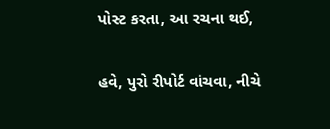પોસ્ટ કરતા, આ રચના થઈ,

હવે, પુરો રીપોર્ટ વાંચવા, નીચે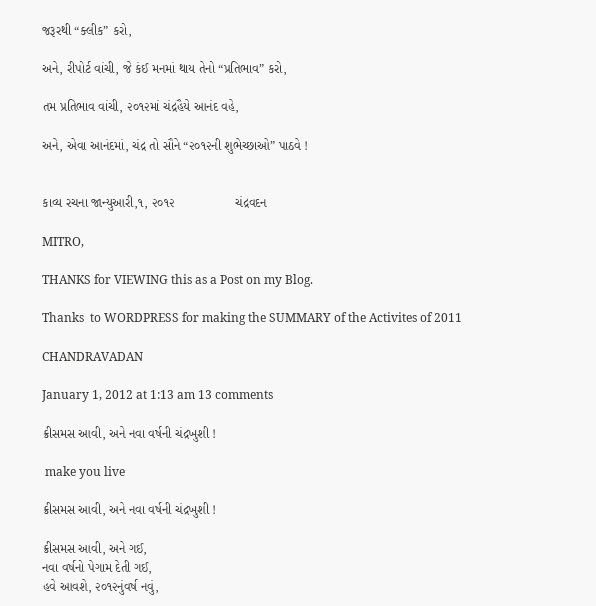જરૂરથી “ક્લીક” કરો,

અને, રીપોર્ટ વાંચી, જે કંઈ મનમાં થાય તેનો “પ્રતિભાવ” કરો,

તમ પ્રતિભાવ વાંચી, ૨૦૧૨માં ચંદ્રહૈયે આનંદ વહે,

અને, એવા આનંદમાં, ચંદ્ર તો સૌને “૨૦૧૨ની શુભેચ્છાઓ” પાઠવે !


કાવ્ય રચના જાન્યુઆરી,૧, ૨૦૧૨                 ચંદ્રવદન

MITRO,

THANKS for VIEWING this as a Post on my Blog.

Thanks  to WORDPRESS for making the SUMMARY of the Activites of 2011

CHANDRAVADAN

January 1, 2012 at 1:13 am 13 comments

ક્રીસમસ આવી, અને નવા વર્ષની ચંદ્રખુશી !

 make you live

ક્રીસમસ આવી, અને નવા વર્ષની ચંદ્રખુશી !

ક્રીસમસ આવી, અને ગઈ,
નવા વર્ષનો પેગામ દેતી ગઈ,
હવે આવશે, ૨૦૧૨નુંવર્ષ નવું,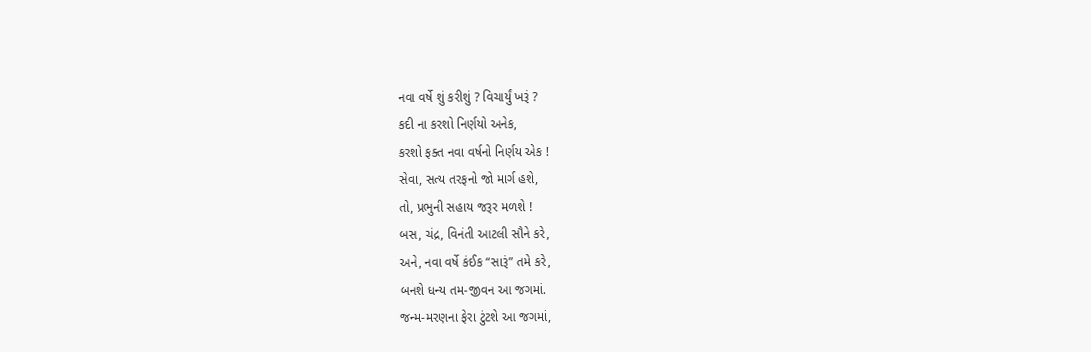નવા વર્ષે શું કરીશું ? વિચાર્યું ખરૂં ?
કદી ના કરશો નિર્ણયો અનેક,
કરશો ફક્ત નવા વર્ષનો નિર્ણય એક !
સેવા, સત્ય તરફનો જો માર્ગ હશે,
તો, પ્રભુની સહાય જરૂર મળશે !
બસ, ચંદ્ર, વિનંતી આટલી સૌને કરે,
અને, નવા વર્ષે કંઈક “સારૂં” તમે કરે,
બનશે ધન્ય તમ-જીવન આ જગમાં.
જન્મ-મરણના ફેરા ટુંટશે આ જગમાં,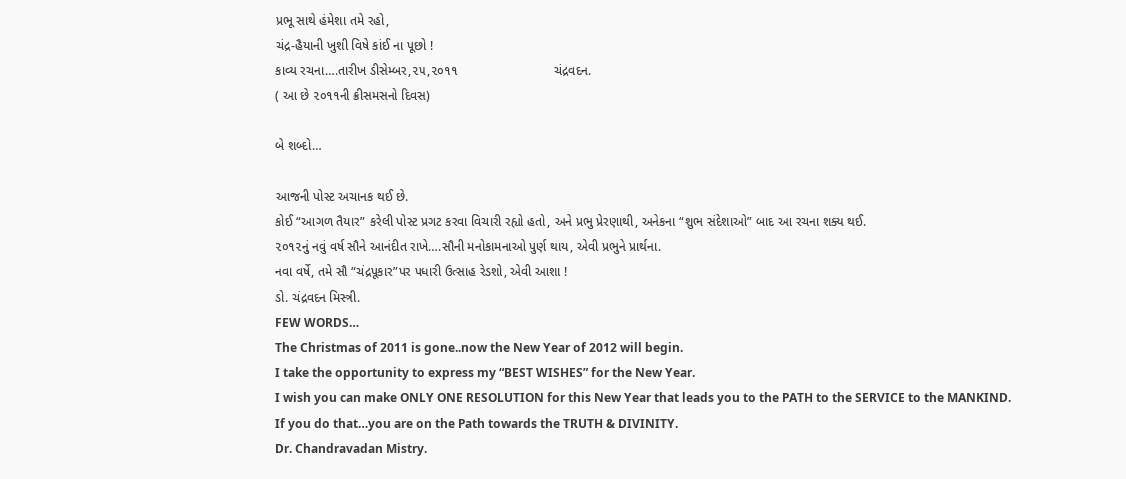પ્રભૂ સાથે હંમેશા તમે રહો,
ચંદ્ર-હૈયાની ખુશી વિષે કાંઈ ના પૂછો !
કાવ્ય રચના….તારીખ ડીસેમ્બર,૨૫,૨૦૧૧                           ચંદ્રવદન.
( આ છે ૨૦૧૧ની ક્રીસમસનો દિવસ)

બે શબ્દો…

આજની પોસ્ટ અચાનક થઈ છે.
કોઈ “આગળ તૈયાર” કરેલી પોસ્ટ પ્રગટ કરવા વિચારી રહ્યો હતો, અને પ્રભુ પ્રેરણાથી, અનેકના “શુભ સંદેશાઓ” બાદ આ રચના શક્ય થઈ.
૨૦૧૨નું નવું વર્ષ સૌને આનંદીત રાખે….સૌની મનોકામનાઓ પુર્ણ થાય, એવી પ્રભુને પ્રાર્થના.
નવા વર્ષે, તમે સૌ “ચંદ્રપૂકાર”પર પધારી ઉત્સાહ રેડશો, એવી આશા !
ડો. ચંદ્રવદન મિસ્ત્રી.
FEW WORDS…
The Christmas of 2011 is gone..now the New Year of 2012 will begin.
I take the opportunity to express my “BEST WISHES” for the New Year.
I wish you can make ONLY ONE RESOLUTION for this New Year that leads you to the PATH to the SERVICE to the MANKIND.
If you do that…you are on the Path towards the TRUTH & DIVINITY.
Dr. Chandravadan Mistry.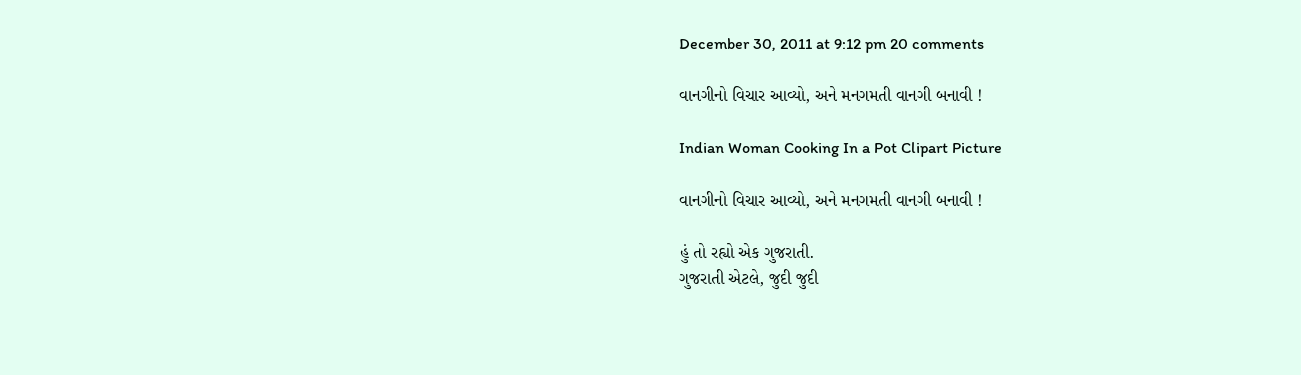December 30, 2011 at 9:12 pm 20 comments

વાનગીનો વિચાર આવ્યો, અને મનગમતી વાનગી બનાવી !

Indian Woman Cooking In a Pot Clipart Picture

વાનગીનો વિચાર આવ્યો, અને મનગમતી વાનગી બનાવી !

હું તો રહ્યો એક ગુજરાતી.
ગુજરાતી એટલે, જુદી જુદી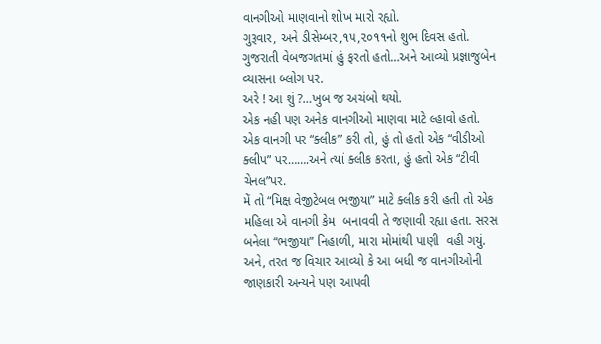વાનગીઓ માણવાનો શોખ મારો રહ્યો.
ગુરૂવાર, અને ડીસેમ્બર,૧૫,૨૦૧૧નો શુભ દિવસ હતો.
ગુજરાતી વેબજગતમાં હું ફરતો હતો…અને આવ્યો પ્રજ્ઞાજુબેન વ્યાસના બ્લોગ પર.
અરે ! આ શું ?…ખુબ જ અચંબો થયો.
એક નહી પણ અનેક વાનગીઓ માણવા માટે લ્હાવો હતો.
એક વાનગી પર “ક્લીક” કરી તો, હું તો હતો એક “વીડીઓ ક્લીપ” પર…….અને ત્યાં ક્લીક કરતા, હું હતો એક “ટીવી ચેનલ”પર.
મેં તો “મિક્ષ વેજીટેબલ ભજીયા” માટે ક્લીક કરી હતી તો એક મહિલા એ વાનગી કેમ  બનાવવી તે જણાવી રહ્યા હતા. સરસ બનેલા “ભજીયા” નિહાળી, મારા મોમાંથી પાણી  વહી ગયું.
અને, તરત જ વિચાર આવ્યો કે આ બધી જ વાનગીઓની જાણકારી અન્યને પણ આપવી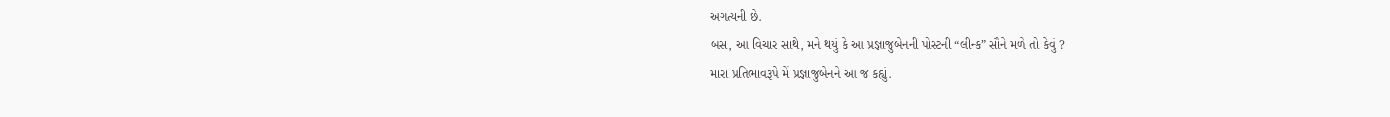અગત્યની છે.
બસ, આ વિચાર સાથે, મને થયું કે આ પ્રજ્ઞાજુબેનની પોસ્ટની “લીન્ક” સૌને મળે તો કેવું ?
મારા પ્રતિભાવરૂપે મેં પ્રજ્ઞાજુબેનને આ જ કહ્યું.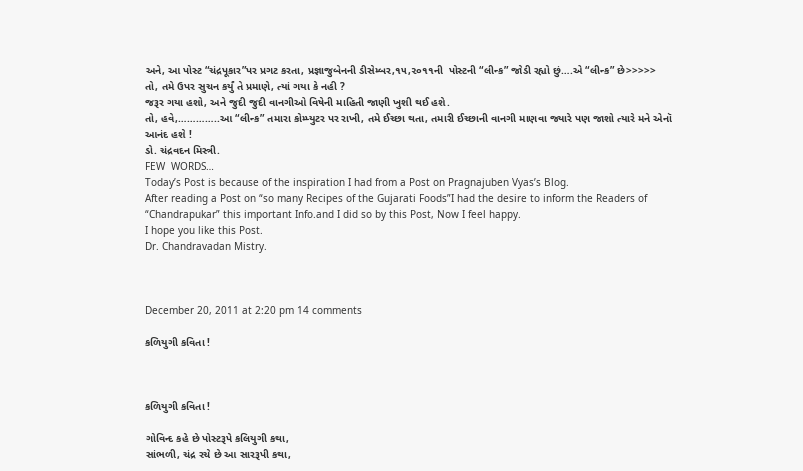અને, આ પોસ્ટ “ચંદ્રપૂકાર”પર પ્રગટ કરતા, પ્રજ્ઞાજુબેનની ડીસેમ્બર,૧૫,૨૦૧૧ની  પોસ્ટની “લીન્ક” જોડી રહ્યો છું….એ “લીન્ક” છે>>>>>
તો, તમે ઉપર સુચન કર્યું તે પ્રમાણે, ત્યાં ગયા કે નહી ?
જરૂર ગયા હશો, અને જુદી જુદી વાનગીઓ વિષેની માહિતી જાણી ખુશી થઈ હશે.
તો, હવે,…………..આ “લીન્ક” તમારા કોમ્પ્યુટર પર રાખી, તમે ઈચ્છા થતા, તમારી ઈચ્છાની વાનગી માણવા જ્યારે પણ જાશો ત્યારે મને એનૉ આનંદ હશે !
ડો. ચંદ્રવદન મિસ્ત્રી.
FEW  WORDS…
Today’s Post is because of the inspiration I had from a Post on Pragnajuben Vyas’s Blog.
After reading a Post on “so many Recipes of the Gujarati Foods”I had the desire to inform the Readers of “Chandrapukar” this important Info.and I did so by this Post, Now I feel happy.
I hope you like this Post.
Dr. Chandravadan Mistry.



December 20, 2011 at 2:20 pm 14 comments

કળિયુગી કવિતા !



કળિયુગી કવિતા !

ગોવિન્દ કહે છે પોસ્ટરૂપે કલિયુગી કથા,
સાંભળી, ચંદ્ર રચે છે આ સારરૂપી કથા,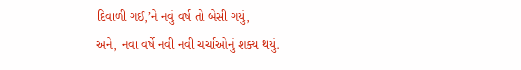દિવાળી ગઈ,’ને નવું વર્ષ તો બેસી ગયું,
અને, નવા વર્ષે નવી નવી ચર્ચાઓનું શક્ય થયું.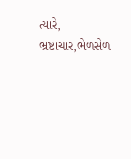ત્યારે, ભ્રષ્ટાચાર,ભેળસેળ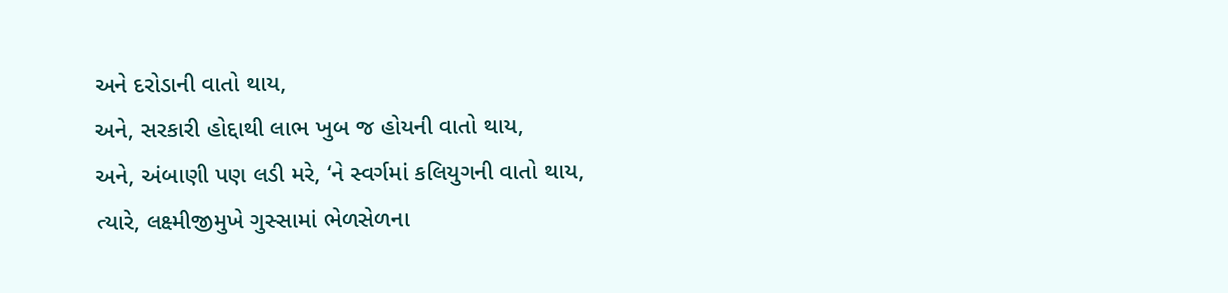અને દરોડાની વાતો થાય,
અને, સરકારી હોદ્દાથી લાભ ખુબ જ હોયની વાતો થાય,
અને, અંબાણી પણ લડી મરે, ‘ને સ્વર્ગમાં કલિયુગની વાતો થાય,
ત્યારે, લક્ષ્મીજીમુખે ગુસ્સામાં ભેળસેળના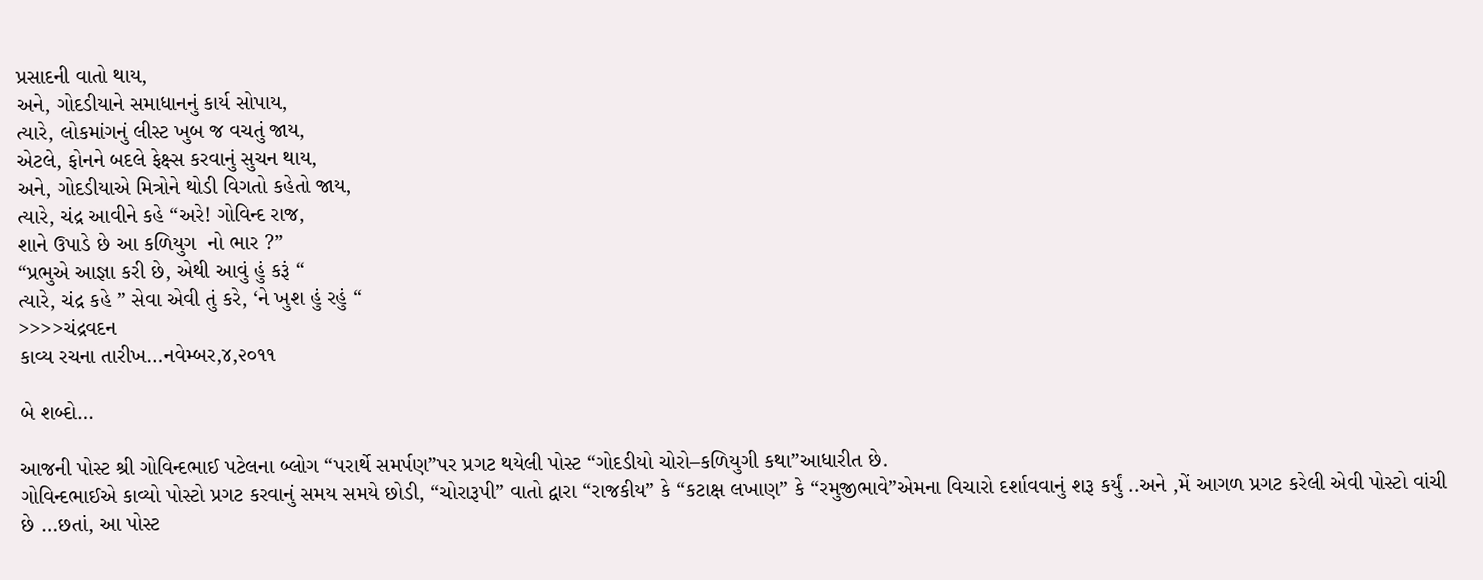પ્રસાદની વાતો થાય,
અને, ગોદડીયાને સમાધાનનું કાર્ય સોપાય,
ત્યારે, લોકમાંગનું લીસ્ટ ખુબ જ વચતું જાય,
એટલે, ફોનને બદલે ફેક્ષ્સ કરવાનું સુચન થાય,
અને, ગોદડીયાએ મિત્રોને થોડી વિગતો કહેતો જાય,
ત્યારે, ચંદ્ર આવીને કહે “અરે! ગોવિન્દ રાજ,
શાને ઉપાડે છે આ કળિયુગ  નો ભાર ?”
“પ્રભુએ આજ્ઞા કરી છે, એથી આવું હું કરૂં “
ત્યારે, ચંદ્ર કહે ” સેવા એવી તું કરે, ‘ને ખુશ હું રહું “
>>>>ચંદ્રવદન
કાવ્ય રચના તારીખ…નવેમ્બર,૪,૨૦૧૧

બે શબ્દો…

આજની પોસ્ટ શ્રી ગોવિન્દભાઈ પટેલના બ્લોગ “પરાર્થે સમર્પણ”પર પ્રગટ થયેલી પોસ્ટ “ગોદડીયો ચોરો–કળિયુગી કથા”આધારીત છે.
ગોવિન્દભાઈએ કાવ્યો પોસ્ટો પ્રગટ કરવાનું સમય સમયે છોડી, “ચોરારૂપી” વાતો દ્વારા “રાજકીય” કે “કટાક્ષ લખાણ” કે “રમુજીભાવે”એમના વિચારો દર્શાવવાનું શરૂ કર્યું ..અને ,મેં આગળ પ્રગટ કરેલી એવી પોસ્ટો વાંચી છે …છતાં, આ પોસ્ટ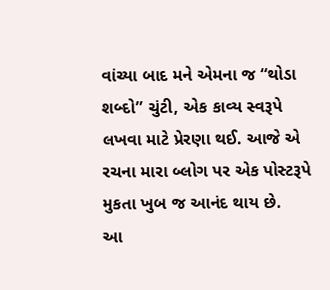વાંચ્યા બાદ મને એમના જ “થોડા શબ્દો” ચુંટી, એક કાવ્ય સ્વરૂપે લખવા માટે પ્રેરણા થઈ. આજે એ રચના મારા બ્લોગ પર એક પોસ્ટરૂપે મુકતા ખુબ જ આનંદ થાય છે.
આ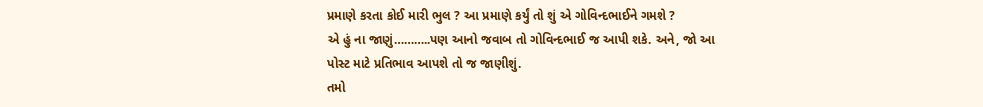પ્રમાણે કરતા કોઈ મારી ભુલ ? આ પ્રમાણે કર્યું તો શું એ ગોવિન્દભાઈને ગમશે ?
એ હું ના જાણું………..પણ આનો જવાબ તો ગોવિન્દભાઈ જ આપી શકે. અને, જો આ પોસ્ટ માટે પ્રતિભાવ આપશે તો જ જાણીશું.
તમો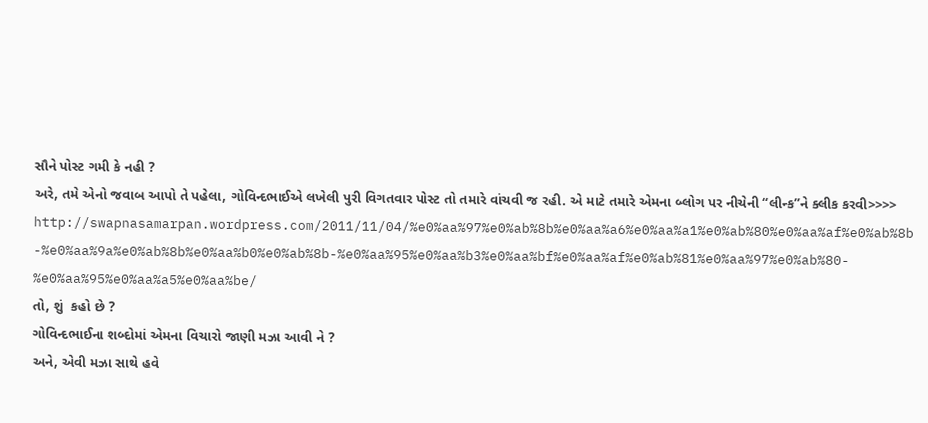સૌને પોસ્ટ ગમી કે નહી ?
અરે, તમે એનો જવાબ આપો તે પહેલા, ગોવિન્દભાઈએ લખેલી પુરી વિગતવાર પોસ્ટ તો તમારે વાંચવી જ રહી. એ માટે તમારે એમના બ્લોગ પર નીચેની “લીન્ક”ને ક્લીક કરવી>>>>
http://swapnasamarpan.wordpress.com/2011/11/04/%e0%aa%97%e0%ab%8b%e0%aa%a6%e0%aa%a1%e0%ab%80%e0%aa%af%e0%ab%8b-%e0%aa%9a%e0%ab%8b%e0%aa%b0%e0%ab%8b-%e0%aa%95%e0%aa%b3%e0%aa%bf%e0%aa%af%e0%ab%81%e0%aa%97%e0%ab%80-%e0%aa%95%e0%aa%a5%e0%aa%be/
તો, શું  કહો છે ?
ગોવિન્દભાઈના શબ્દોમાં એમના વિચારો જાણી મઝા આવી ને ?
અને, એવી મઝા સાથે હવે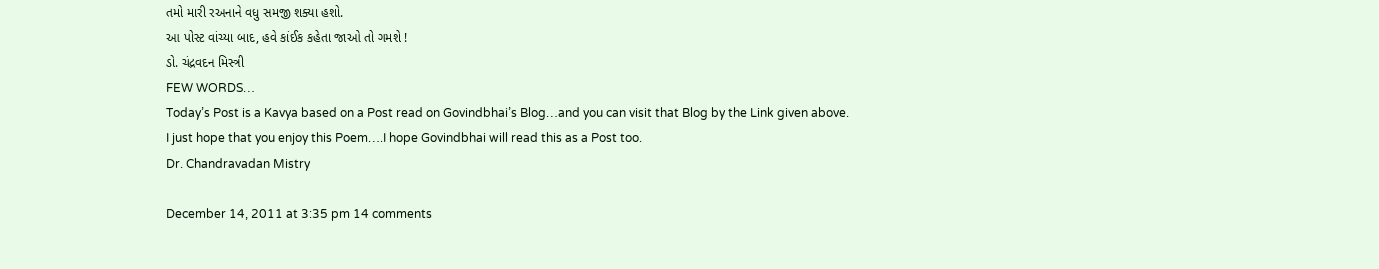તમો મારી રઅનાને વધુ સમજી શક્યા હશો.
આ પોસ્ટ વાંચ્યા બાદ, હવે કાંઈક કહેતા જાઓ તો ગમશે !
ડો. ચંદ્રવદન મિસ્ત્રી
FEW WORDS…
Today’s Post is a Kavya based on a Post read on Govindbhai’s Blog…and you can visit that Blog by the Link given above.
I just hope that you enjoy this Poem….I hope Govindbhai will read this as a Post too.
Dr. Chandravadan Mistry

December 14, 2011 at 3:35 pm 14 comments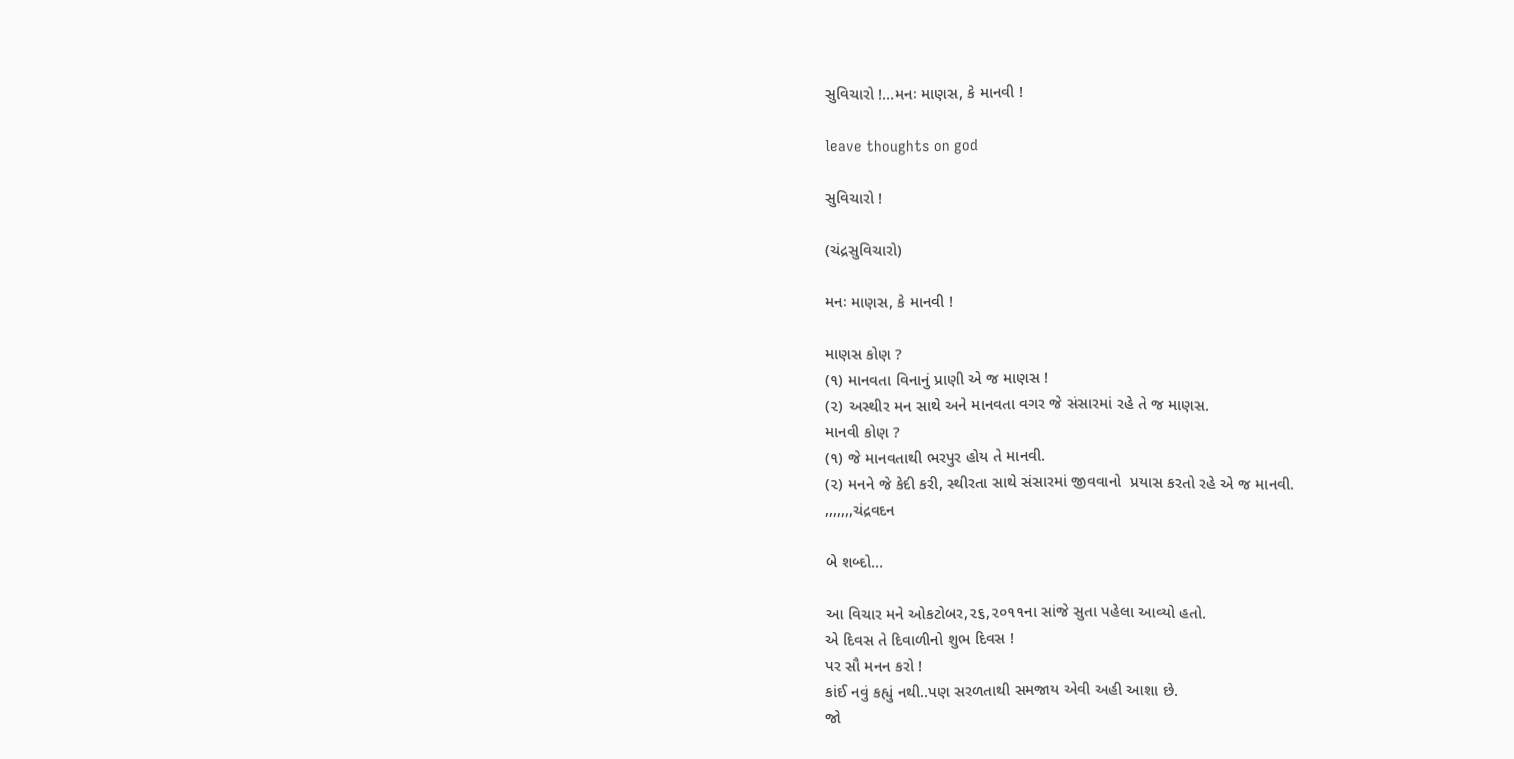સુવિચારો !…મનઃ માણસ, કે માનવી !

leave thoughts on god

સુવિચારો !

(ચંદ્રસુવિચારો)

મનઃ માણસ, કે માનવી !

માણસ કોણ ?
(૧) માનવતા વિનાનું પ્રાણી એ જ માણસ !
(૨) અસ્થીર મન સાથે અને માનવતા વગર જે સંસારમાં રહે તે જ માણસ.
માનવી કોણ ?
(૧) જે માનવતાથી ભરપુર હોય તે માનવી.
(૨) મનને જે કેદી કરી, સ્થીરતા સાથે સંસારમાં જીવવાનો  પ્રયાસ કરતો રહે એ જ માનવી.
,,,,,,,ચંદ્રવદન

બે શબ્દો…

આ વિચાર મને ઓકટોબર,૨૬,૨૦૧૧ના સાંજે સુતા પહેલા આવ્યો હતો.
એ દિવસ તે દિવાળીનો શુભ દિવસ !
પર સૌ મનન કરો !
કાંઈ નવું કહ્યું નથી..પણ સરળતાથી સમજાય એવી અહી આશા છે.
જો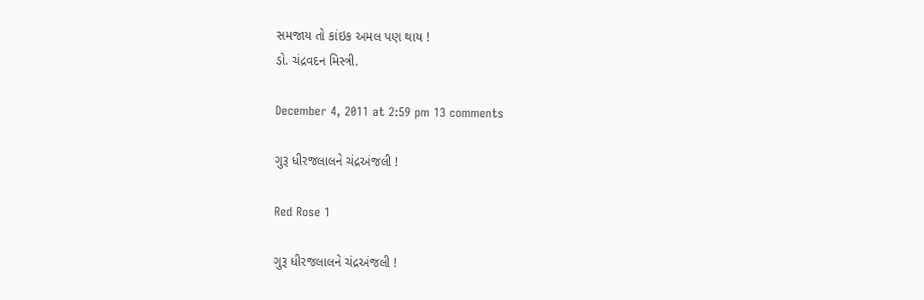સમજાય તો કાંઇક અમલ પણ થાય !
ડો. ચંદ્રવદન મિસ્ત્રી.

December 4, 2011 at 2:59 pm 13 comments

ગુરૂ ધીરજલાલને ચંદ્રઅંજલી !

Red Rose 1

ગુરૂ ધીરજલાલને ચંદ્રઅંજલી !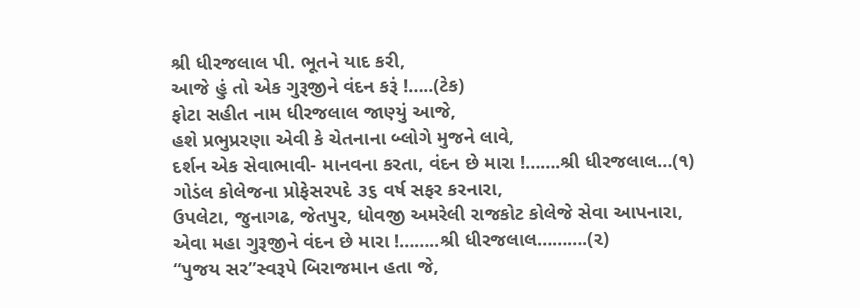શ્રી ધીરજલાલ પી. ભૂતને યાદ કરી,
આજે હું તો એક ગુરૂજીને વંદન કરૂં !…..(ટેક)
ફોટા સહીત નામ ધીરજલાલ જાણ્યું આજે,
હશે પ્રભુપ્રરણા એવી કે ચેતનાના બ્લોગે મુજને લાવે,
દર્શન એક સેવાભાવી- માનવના કરતા, વંદન છે મારા !…….શ્રી ધીરજલાલ…(૧)
ગોડંલ કોલેજના પ્રોફેસરપદે ૩૬ વર્ષ સફર કરનારા,
ઉપલેટા, જુનાગઢ, જેતપુર, ધોવજી અમરેલી રાજકોટ કોલેજે સેવા આપનારા,
એવા મહા ગુરૂજીને વંદન છે મારા !……..શ્રી ધીરજલાલ……….(૨)
“પુજય સર”સ્વરૂપે બિરાજમાન હતા જે,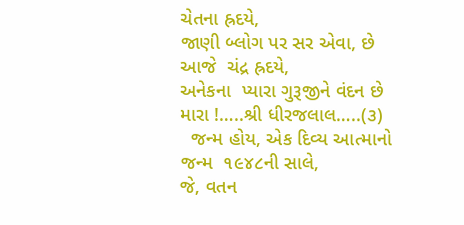ચેતના હ્રદયે,
જાણી બ્લોગ પર સર એવા, છે આજે  ચંદ્ર હ્રદયે,
અનેકના  પ્યારા ગુરૂજીને વંદન છે મારા !…..શ્રી ધીરજલાલ…..(૩)
  જન્મ હોય, એક દિવ્ય આત્માનો જન્મ  ૧૯૪૮ની સાલે,
જે, વતન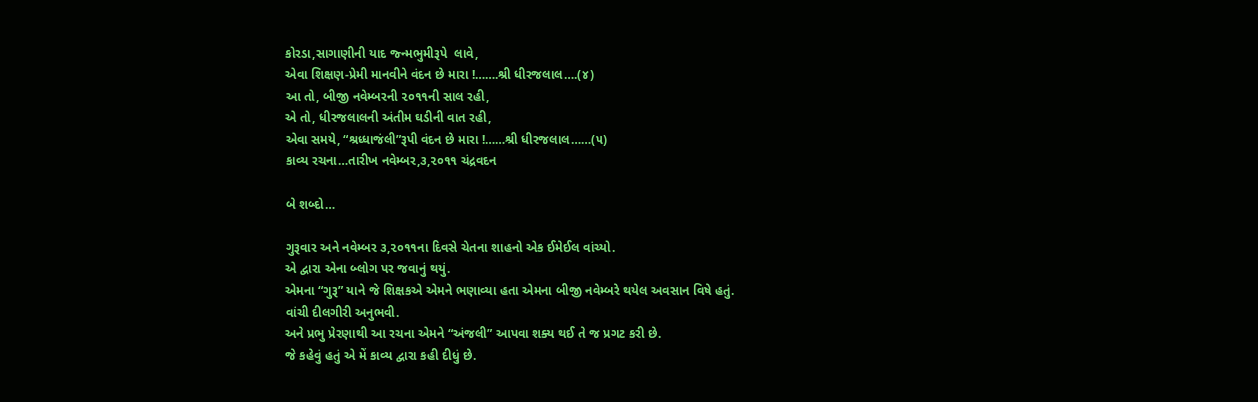કોરડા,સાગાણીની યાદ જ્ન્મભુમીરૂપે  લાવે,
એવા શિક્ષણ-પ્રેમી માનવીને વંદન છે મારા !…….શ્રી ધીરજલાલ….(૪)
આ તો, બીજી નવેમ્બરની ૨૦૧૧ની સાલ રહી,
એ તો, ધીરજલાલની અંતીમ ઘડીની વાત રહી,
એવા સમયે, “શ્રધ્ધાજંલી”રૂપી વંદન છે મારા !……શ્રી ધીરજલાલ……(૫)
કાવ્ય રચના…તારીખ નવેમ્બર,૩,૨૦૧૧ ચંદ્રવદન

બે શબ્દો…

ગુરૂવાર અને નવેમ્બર ૩,૨૦૧૧ના દિવસે ચેતના શાહનો એક ઈમેઈલ વાંચ્યો.
એ દ્વારા એના બ્લોગ પર જવાનું થયું.
એમના “ગુરૂ” યાને જે શિક્ષકએ એમને ભણાવ્યા હતા એમના બીજી નવેમ્બરે થયેલ અવસાન વિષે હતું.
વાંચી દીલગીરી અનુભવી.
અને પ્રભુ પ્રેરણાથી આ રચના એમને “અંજલી” આપવા શક્ય થઈ તે જ પ્રગટ કરી છે.
જે કહેવું હતું એ મેં કાવ્ય દ્વારા કહી દીધું છે.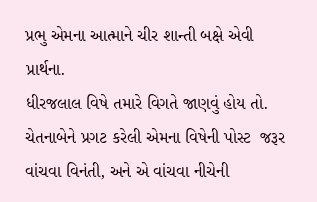પ્રભુ એમના આત્માને ચીર શાન્તી બક્ષે એવી પ્રાર્થના.
ધીરજલાલ વિષે તમારે વિગતે જાણવું હોય તો. ચેતનાબેને પ્રગટ કરેલી એમના વિષેની પોસ્ટ  જરૂર વાંચવા વિનંતી, અને એ વાંચવા નીચેની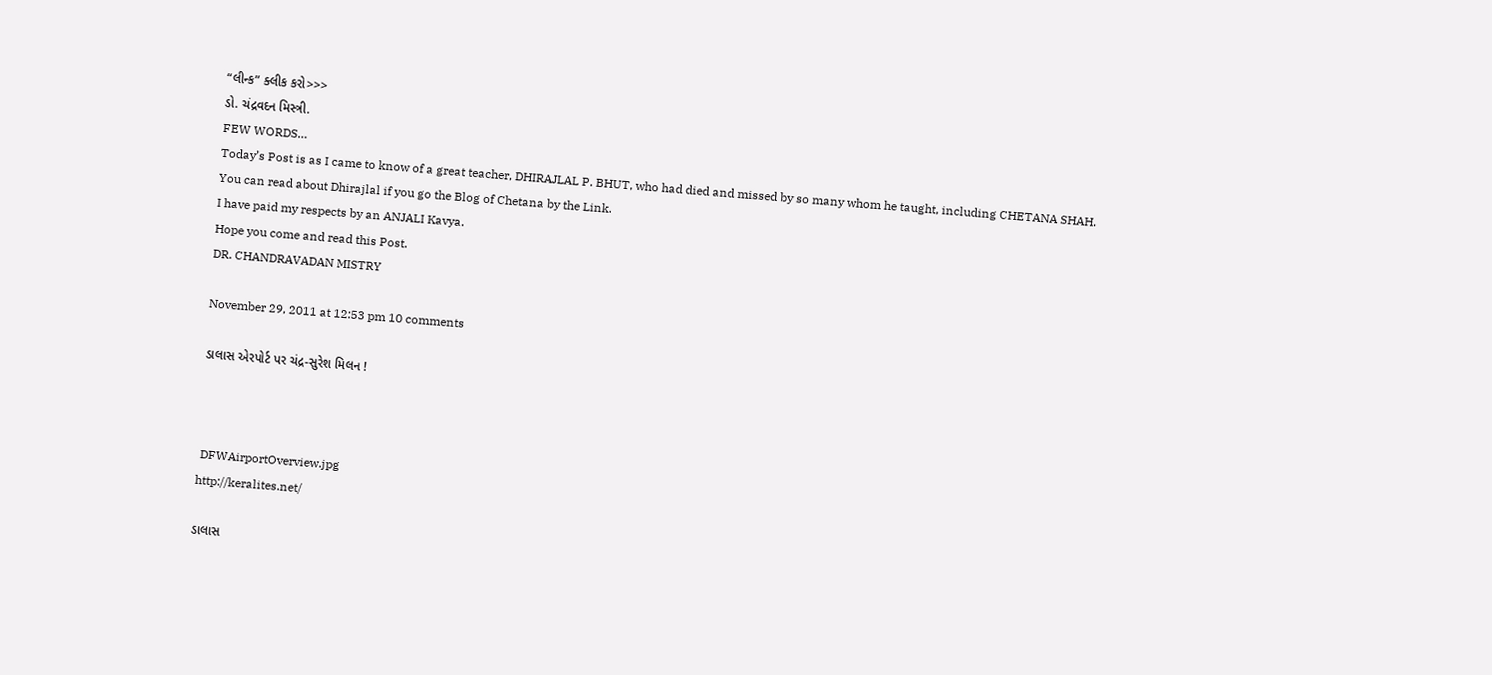“લીન્ક” ક્લીક કરો>>>
ડો. ચંદ્રવદન મિસ્ત્રી.
FEW WORDS…
Today’s Post is as I came to know of a great teacher, DHIRAJLAL P. BHUT, who had died and missed by so many whom he taught, including CHETANA SHAH.
You can read about Dhirajlal if you go the Blog of Chetana by the Link.
I have paid my respects by an ANJALI Kavya.
Hope you come and read this Post.
DR. CHANDRAVADAN MISTRY

November 29, 2011 at 12:53 pm 10 comments

ડાલાસ એરપોર્ટ પર ચંદ્ર-સુરેશ મિલન !



 DFWAirportOverview.jpg
http://keralites.net/

ડાલાસ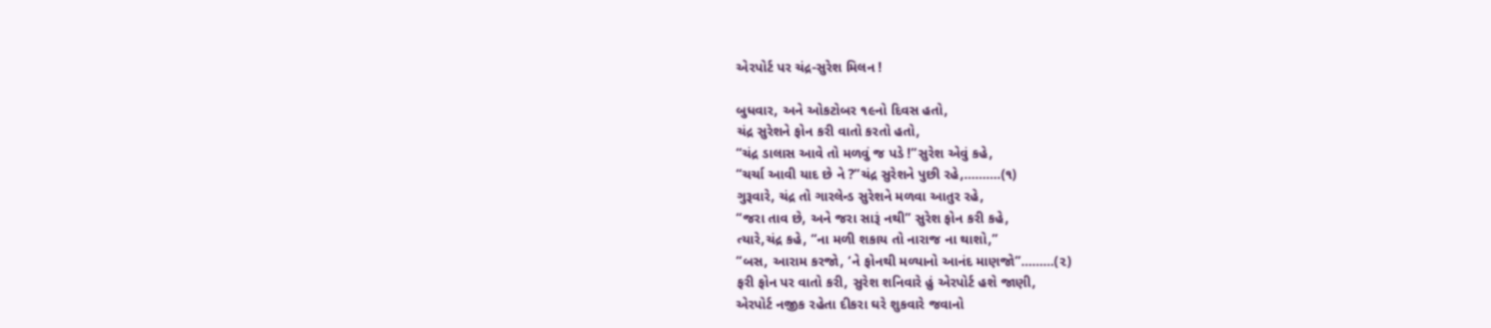એરપોર્ટ પર ચંદ્ર-સુરેશ મિલન !

બુધવાર, અને ઓકટોબર ૧૯નો દિવસ હતો,
ચંદ્ર સુરેશને ફોન કરી વાતો કરતો હતો,
“ચંદ્ર ડાલાસ આવે તો મળવું જ પડે !”સુરેશ એવું કહે,
“ચર્ચા આવી યાદ છે ને ?”ચંદ્ર સુરેશને પુછી રહે,……….(૧)
ગુરૂવારે, ચંદ્ર તો ગારલેન્ડ સુરેશને મળવા આતુર રહે,
“જરા તાવ છે, અને જરા સારૂં નથી” સુરેશ ફોન કરી કહે,
ત્યારે,ચંદ્ર કહે, “ના મળી શકાય તો નારાજ ના થાશો,”
“બસ, આરામ કરજો, ‘ને ફોનથી મળ્યાનો આનંદ માણજો”………(૨)
ફરી ફોન પર વાતો કરી, સુરેશ શનિવારે હું એરપોર્ટ હશે જાણી,
એરપોર્ટ નજીક રહેતા દીકરા ઘરે શુકવારે જવાનો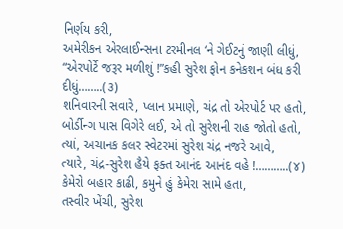નિર્ણય કરી,
અમેરીકન એરલાઈન્સના ટરમીનલ ‘ને ગેઈટનું જાણી લીધું,
“એરપોર્ટે જરૂર મળીશું !”કહી સુરેશ ફોન કનેકશન બંધ કરી દીધું……..(૩)
શનિવારની સવારે, પ્લાન પ્રમાણે, ચંદ્ર તો એરપોર્ટ પર હતો,
બોર્ડીન્ગ પાસ વિગેરે લઈ, એ તો સુરેશની રાહ જોતો હતો,
ત્યાં, અચાનક કલર સ્વેટરમાં સુરેશ ચંદ્ર નજરે આવે,
ત્યારે, ચંદ્ર-સુરેશ હૈયે ફક્ત આનંદ આનંદ વહે !………..(૪)
કેમેરો બહાર કાઢી, કમુને હું કેમેરા સામે હતા,
તસ્વીર ખેંચી, સુરેશ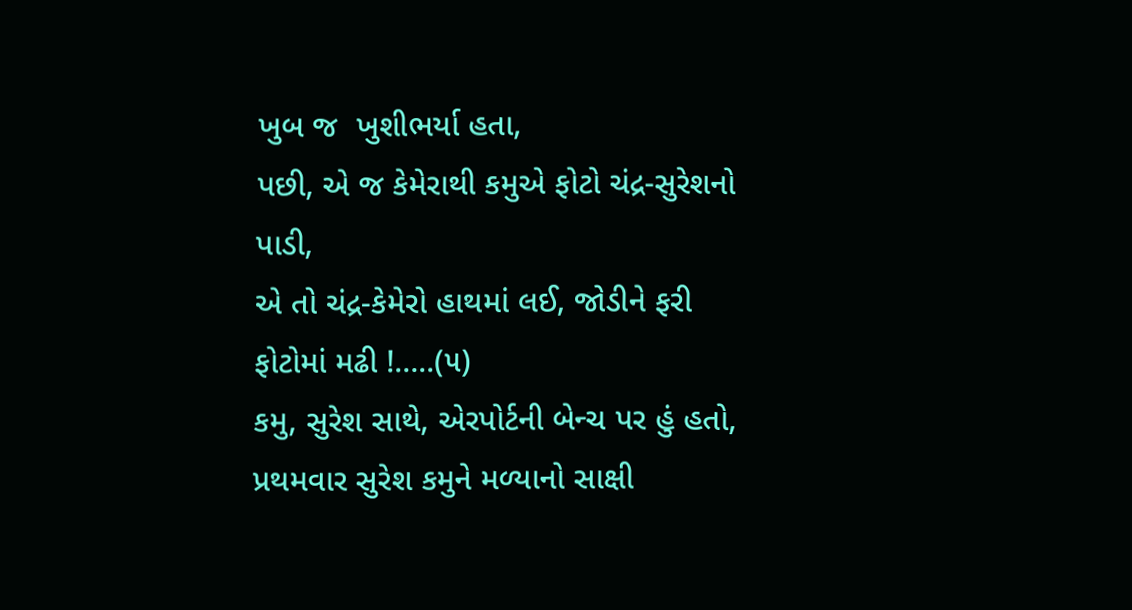ખુબ જ  ખુશીભર્યા હતા,
પછી, એ જ કેમેરાથી કમુએ ફોટો ચંદ્ર-સુરેશનો પાડી,
એ તો ચંદ્ર-કેમેરો હાથમાં લઈ, જોડીને ફરી ફોટોમાં મઢી !…..(૫)
કમુ, સુરેશ સાથે, એરપોર્ટની બેન્ચ પર હું હતો,
પ્રથમવાર સુરેશ કમુને મળ્યાનો સાક્ષી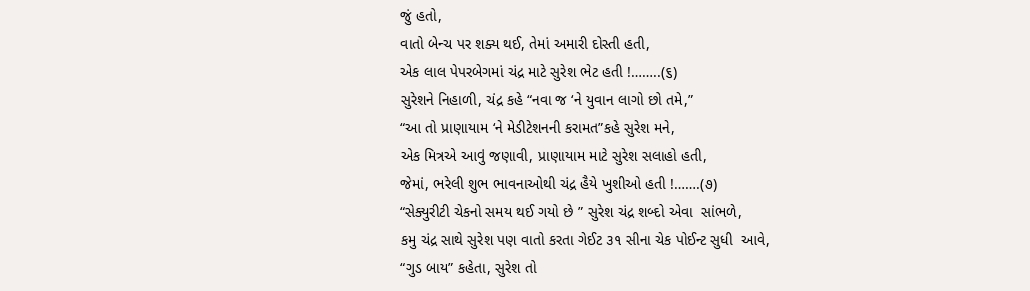જું હતો,
વાતો બેન્ચ પર શક્ય થઈ, તેમાં અમારી દોસ્તી હતી,
એક લાલ પેપરબેગમાં ચંદ્ર માટે સુરેશ ભેટ હતી !……..(૬)
સુરેશને નિહાળી, ચંદ્ર કહે “નવા જ ‘ને યુવાન લાગો છો તમે,”
“આ તો પ્રાણાયામ ‘ને મેડીટેશનની કરામત”કહે સુરેશ મને,
એક મિત્રએ આવું જણાવી, પ્રાણાયામ માટે સુરેશ સલાહો હતી,
જેમાં, ભરેલી શુભ ભાવનાઓથી ચંદ્ર હૈયે ખુશીઓ હતી !…….(૭)
“સેક્યુરીટી ચેકનો સમય થઈ ગયો છે ” સુરેશ ચંદ્ર શબ્દો એવા  સાંભળે,
કમુ ચંદ્ર સાથે સુરેશ પણ વાતો કરતા ગેઈટ ૩૧ સીના ચેક પોઈન્ટ સુધી  આવે,
“ગુડ બાય” કહેતા, સુરેશ તો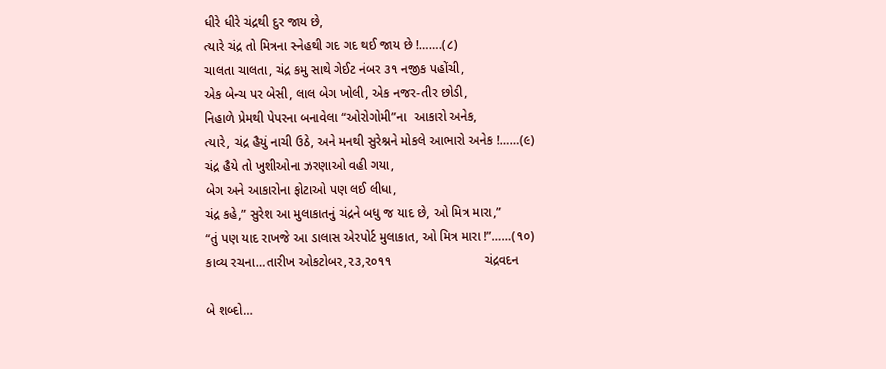ધીરે ધીરે ચંદ્રથી દુર જાય છે,
ત્યારે ચંદ્ર તો મિત્રના સ્નેહથી ગદ ગદ થઈ જાય છે !…….(૮)
ચાલતા ચાલતા, ચંદ્ર કમુ સાથે ગેઈટ નંબર ૩૧ નજીક પહોંચી,
એક બેન્ચ પર બેસી, લાલ બેગ ખોલી, એક નજર-તીર છોડી,
નિહાળે પ્રેમથી પેપરના બનાવેલા “ઓરોગોમી”ના  આકારો અનેક,
ત્યારે, ચંદ્ર હૈયું નાચી ઉઠે, અને મનથી સુરેશ્નને મોકલે આભારો અનેક !……(૯)
ચંદ્ર હૈયે તો ખુશીઓના ઝરણાઓ વહી ગયા,
બેગ અને આકારોના ફોટાઓ પણ લઈ લીધા,
ચંદ્ર કહે,” સુરેશ આ મુલાકાતનું ચંદ્રને બધુ જ યાદ છે, ઓ મિત્ર મારા,”
“તું પણ યાદ રાખજે આ ડાલાસ એરપોર્ટ મુલાકાત, ઓ મિત્ર મારા !”……(૧૦)
કાવ્ય રચના…તારીખ ઓકટોબર,૨૩,૨૦૧૧                          ચંદ્રવદન

બે શબ્દો…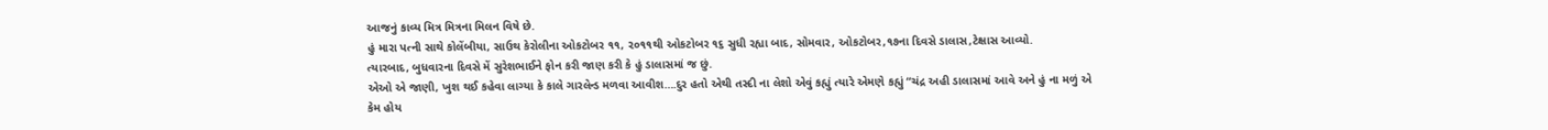આજનું કાવ્ય મિત્ર મિત્રના મિલન વિષે છે.
હું મારા પત્ની સાથે કોલેંબીયા, સાઉથ કેરોલીના ઓકટોબર ૧૧, ૨૦૧૧થી ઓકટોબર ૧૬ સુધી રહ્યા બાદ, સોમવાર, ઓકટોબર,૧૭ના દિવસે ડાલાસ,ટેક્ષાસ આવ્યો.
ત્યારબાદ, બુધવારના દિવસે મેં સુરેશભાઈને ફોન કરી જાણ કરી કે હું ડાલાસમાં જ છું.
એઓ એ જાણી, ખુશ થઈ કહેવા લાગ્યા કે કાલે ગારલેન્ડ મળવા આવીશ….દુર હતો એથી તસ્દી ના લેશો એવું કહ્યું ત્યારે એમણે કહ્યું “ચંદ્ર અહી ડાલાસમાં આવે અને હું ના મળું એ કેમ હોય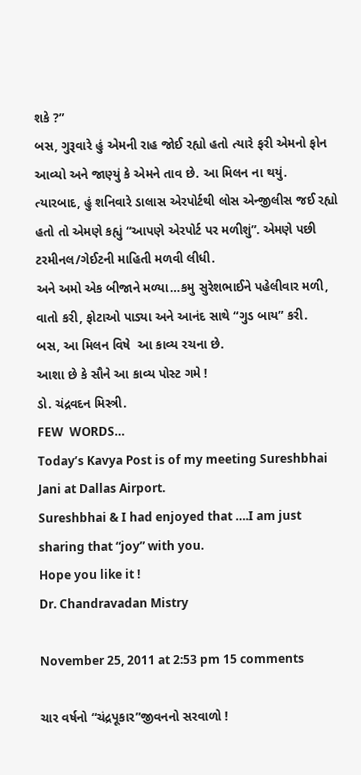શકે ?”
બસ, ગુરૂવારે હું એમની રાહ જોઈ રહ્યો હતો ત્યારે ફરી એમનો ફોન આવ્યો અને જાણ્યું કે એમને તાવ છે. આ મિલન ના થયું.
ત્યારબાદ, હું શનિવારે ડાલાસ એરપોર્ટથી લોસ એન્જીલીસ જઈ રહ્યો હતો તો એમણે કહ્યું “આપણે એરપોર્ટ પર મળીશું”. એમણે પછી ટરમીનલ/ગેઈટની માહિતી મળવી લીધી.
અને અમો એક બીજાને મળ્યા…કમુ સુરેશભાઈને પહેલીવાર મળી, વાતો કરી, ફોટાઓ પાડ્યા અને આનંદ સાથે “ગુડ બાય” કરી.
બસ, આ મિલન વિષે  આ કાવ્ય રચના છે.
આશા છે કે સૌને આ કાવ્ય પોસ્ટ ગમે !
ડો. ચંદ્રવદન મિસ્ત્રી.
FEW  WORDS…
Today’s Kavya Post is of my meeting Sureshbhai Jani at Dallas Airport.
Sureshbhai & I had enjoyed that ….I am just sharing that “joy” with you.
Hope you like it !
Dr. Chandravadan Mistry

November 25, 2011 at 2:53 pm 15 comments

ચાર વર્ષનો “ચંદ્રપૂકાર”જીવનનો સરવાળો !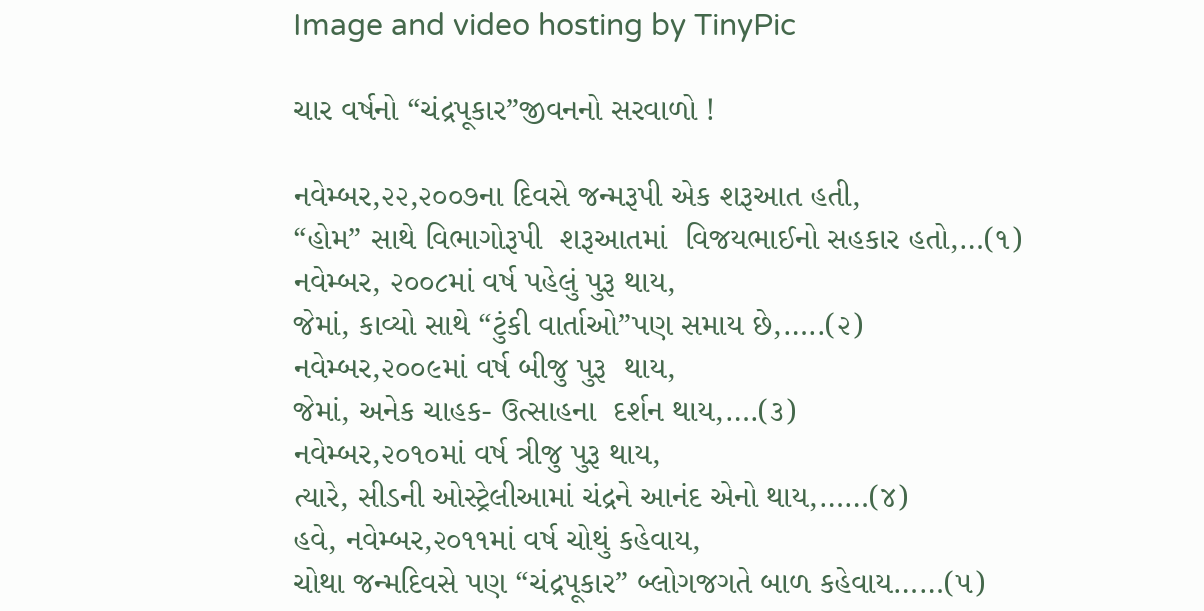Image and video hosting by TinyPic

ચાર વર્ષનો “ચંદ્રપૂકાર”જીવનનો સરવાળો !

નવેમ્બર,૨૨,૨૦૦૭ના દિવસે જન્મરૂપી એક શરૂઆત હતી,
“હોમ” સાથે વિભાગોરૂપી  શરૂઆતમાં  વિજયભાઈનો સહકાર હતો,…(૧)
નવેમ્બર, ૨૦૦૮માં વર્ષ પહેલું પુરૂ થાય,
જેમાં, કાવ્યો સાથે “ટુંકી વાર્તાઓ”પણ સમાય છે,…..(૨)
નવેમ્બર,૨૦૦૯માં વર્ષ બીજુ પુરૂ  થાય,
જેમાં, અનેક ચાહક- ઉત્સાહના  દર્શન થાય,….(૩)
નવેમ્બર,૨૦૧૦માં વર્ષ ત્રીજુ પુરૂ થાય,
ત્યારે, સીડની ઓસ્ટ્રેલીઆમાં ચંદ્રને આનંદ એનો થાય,……(૪)
હવે, નવેમ્બર,૨૦૧૧માં વર્ષ ચોથું કહેવાય,
ચોથા જન્મદિવસે પણ “ચંદ્રપૂકાર” બ્લોગજગતે બાળ કહેવાય……(૫)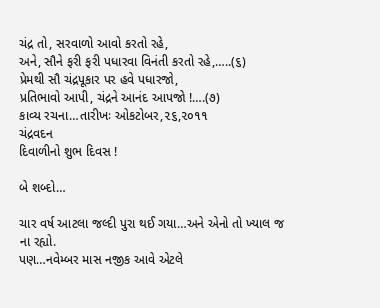ચંદ્ર તો, સરવાળો આવો કરતો રહે,
અને, સૌને ફરી ફરી પધારવા વિનંતી કરતો રહે,…..(૬)
પ્રેમથી સૌ ચંદ્રપૂકાર પર હવે પધારજો,
પ્રતિભાવો આપી, ચંદ્રને આનંદ આપજો !….(૭)
કાવ્ય રચના…તારીખઃ ઓકટોબર,૨૬,૨૦૧૧                     ચંદ્રવદન
દિવાળીનો શુભ દિવસ !

બે શબ્દો…

ચાર વર્ષ આટલા જલ્દી પુરા થઈ ગયા…અને એનો તો ખ્યાલ જ ના રહ્યો.
પણ…નવેમ્બર માસ નજીક આવે એટલે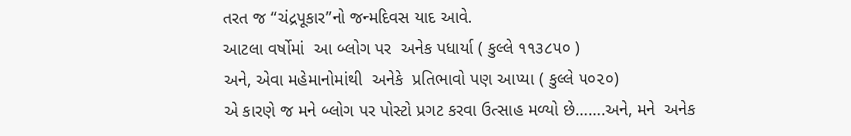તરત જ “ચંદ્રપૂકાર”નો જન્મદિવસ યાદ આવે.
આટલા વર્ષોમાં  આ બ્લોગ પર  અનેક પધાર્યા ( કુલ્લે ૧૧૩૮૫૦ )
અને, એવા મહેમાનોમાંથી  અનેકે  પ્રતિભાવો પણ આપ્યા ( કુલ્લે ૫૦૨૦)
એ કારણે જ મને બ્લોગ પર પોસ્ટો પ્રગટ કરવા ઉત્સાહ મળ્યો છે…….અને, મને  અનેક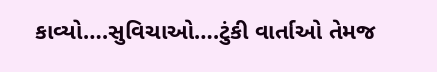કાવ્યો….સુવિચાઓ….ટુંકી વાર્તાઓ તેમજ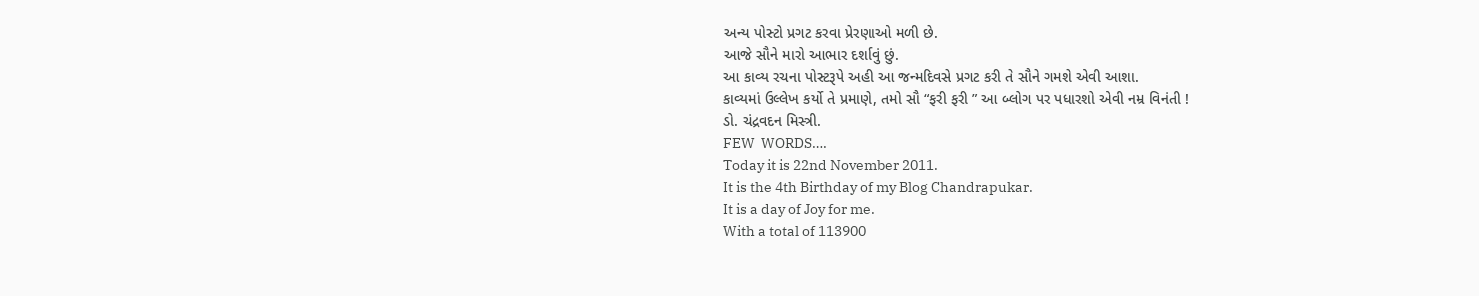અન્ય પોસ્ટો પ્રગટ કરવા પ્રેરણાઓ મળી છે.
આજે સૌને મારો આભાર દર્શાવું છું.
આ કાવ્ય રચના પોસ્ટરૂપે અહી આ જન્મદિવસે પ્રગટ કરી તે સૌને ગમશે એવી આશા.
કાવ્યમાં ઉલ્લેખ કર્યો તે પ્રમાણે, તમો સૌ “ફરી ફરી ” આ બ્લોગ પર પધારશો એવી નમ્ર વિનંતી !
ડો. ચંદ્રવદન મિસ્ત્રી.
FEW  WORDS….
Today it is 22nd November 2011.
It is the 4th Birthday of my Blog Chandrapukar.
It is a day of Joy for me.
With a total of 113900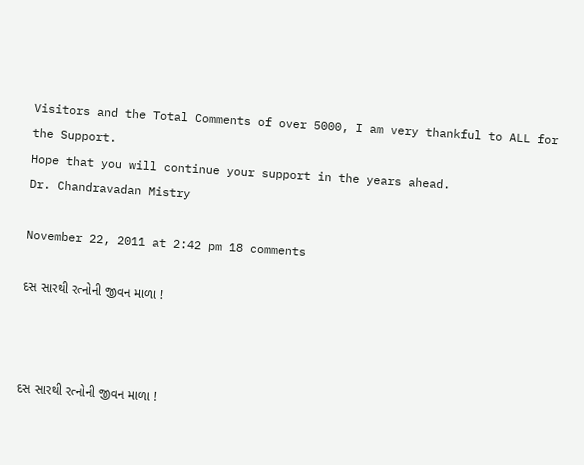Visitors and the Total Comments of over 5000, I am very thankful to ALL for the Support.
Hope that you will continue your support in the years ahead.
Dr. Chandravadan Mistry

November 22, 2011 at 2:42 pm 18 comments

દસ સારથી રત્નોની જીવન માળા !



દસ સારથી રત્નોની જીવન માળા !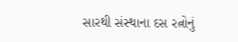સારથી સંસ્થાના દસ રત્નોનું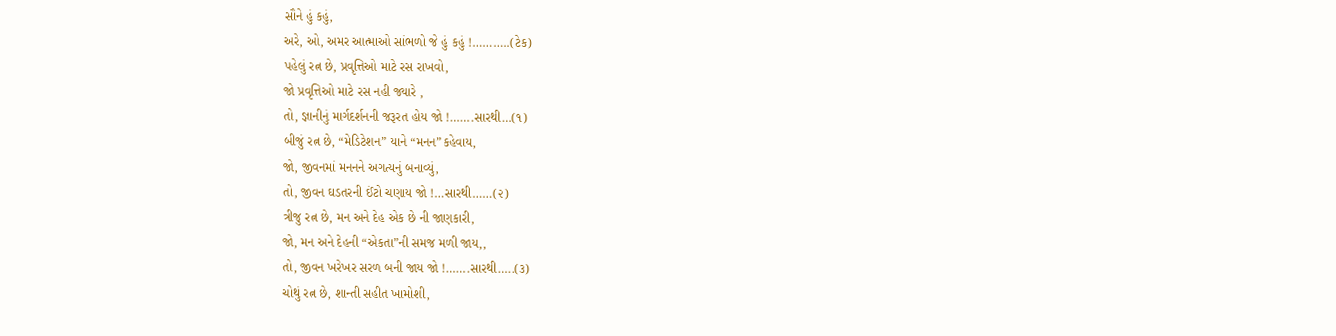સૌને હું કહું,
અરે, ઓ, અમર આત્માઓ સાંભળો જે હું કહું !………..(ટેક)
પહેલું રત્ન છે, પ્રવૃત્તિઓ માટે રસ રાખવો,
જો પ્રવૃત્તિઓ માટે રસ નહી જ્યારે ,
તો, જ્ઞાનીનું માર્ગદર્શનની જરૂરત હોય જો !…….સારથી…(૧)
બીજું રત્ન છે, “મેડિટેશન” યાને “મનન”કહેવાય,
જો, જીવનમાં મનનને અગત્યનું બનાવ્યું,
તો, જીવન ઘડતરની ઈંટો ચણાય જો !…સારથી……(૨)
ત્રીજુ રત્ન છે, મન અને દેહ એક છે ની જાણકારી,
જો, મન અને દેહની “એકતા”ની સમજ મળી જાય,,
તો, જીવન ખરેખર સરળ બની જાય જો !…….સારથી…..(૩)
ચોથું રત્ન છે, શાન્તી સહીત ખામોશી,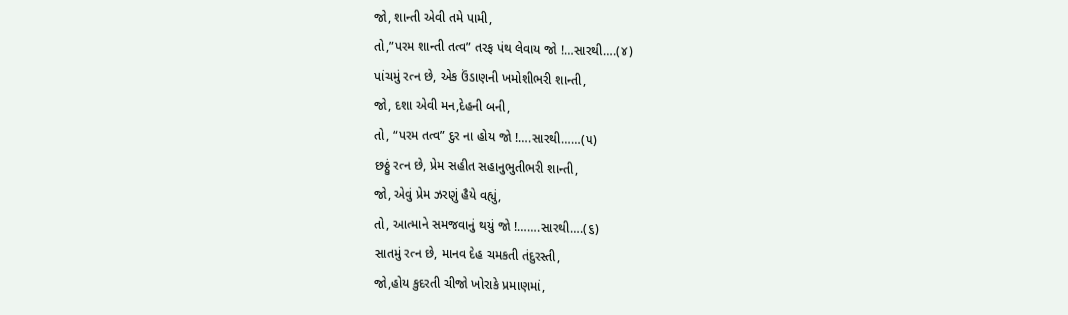જો, શાન્તી એવી તમે પામી,
તો,”પરમ શાન્તી તત્વ” તરફ પંથ લેવાય જો !…સારથી….(૪)
પાંચમું રત્ન છે, એક ઉંડાણની ખમોશીભરી શાન્તી,
જો, દશા એવી મન,દેહની બની,
તો, “પરમ તત્વ” દુર ના હોય જો !….સારથી……(૫)
છઠ્ઠું રત્ન છે, પ્રેમ સહીત સહાનુભુતીભરી શાન્તી,
જો, એવું પ્રેમ ઝરણું હૈયે વહ્યું,
તો, આત્માને સમજવાનું થયું જો !…….સારથી….(૬)
સાતમું રત્ન છે, માનવ દેહ ચમકતી તંદુરસ્તી,
જો,હોય કુદરતી ચીજો ખોરાકે પ્રમાણમાં,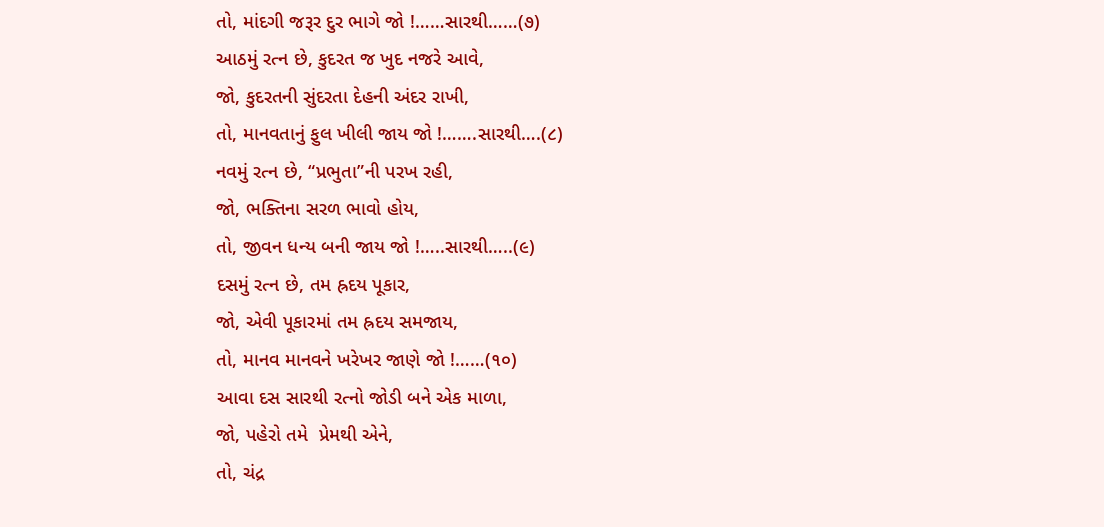તો, માંદગી જરૂર દુર ભાગે જો !……સારથી……(૭)
આઠમું રત્ન છે, કુદરત જ ખુદ નજરે આવે,
જો, કુદરતની સુંદરતા દેહની અંદર રાખી,
તો, માનવતાનું ફુલ ખીલી જાય જો !…….સારથી….(૮)
નવમું રત્ન છે, “પ્રભુતા”ની પરખ રહી,
જો, ભક્તિના સરળ ભાવો હોય,
તો, જીવન ધન્ય બની જાય જો !…..સારથી…..(૯)
દસમું રત્ન છે, તમ હ્રદય પૂકાર,
જો, એવી પૂકારમાં તમ હ્રદય સમજાય,
તો, માનવ માનવને ખરેખર જાણે જો !……(૧૦)
આવા દસ સારથી રત્નો જોડી બને એક માળા,
જો, પહેરો તમે  પ્રેમથી એને,
તો, ચંદ્ર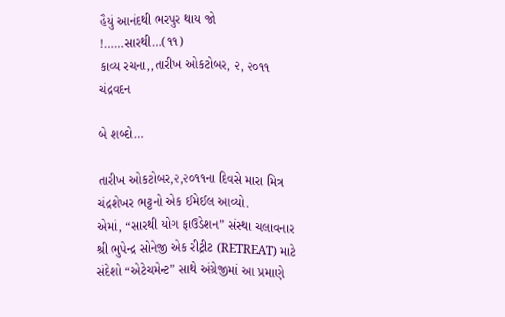હૈયું આનંદથી ભરપુર થાય જો !……સારથી…(૧૧)
કાવ્ય રચના,,તારીખ ઓકટોબર, ૨, ૨૦૧૧                    ચંદ્રવદન

બે શબ્દો…

તારીખ ઓકટોબર,૨,૨૦૧૧ના દિવસે મારા મિત્ર ચંદ્રશેખર ભટ્ટનો એક ઈમેઈલ આવ્યો.
એમાં, “સારથી યોગ ફાઉડેશન” સંસ્થા ચલાવનાર શ્રી ભુપેન્દ્ર સોનેજી એક રીટ્રીટ (RETREAT) માટે સંદેશો “એટેચમેન્ટ” સાથે અંગ્રેજીમાં આ પ્રમાણે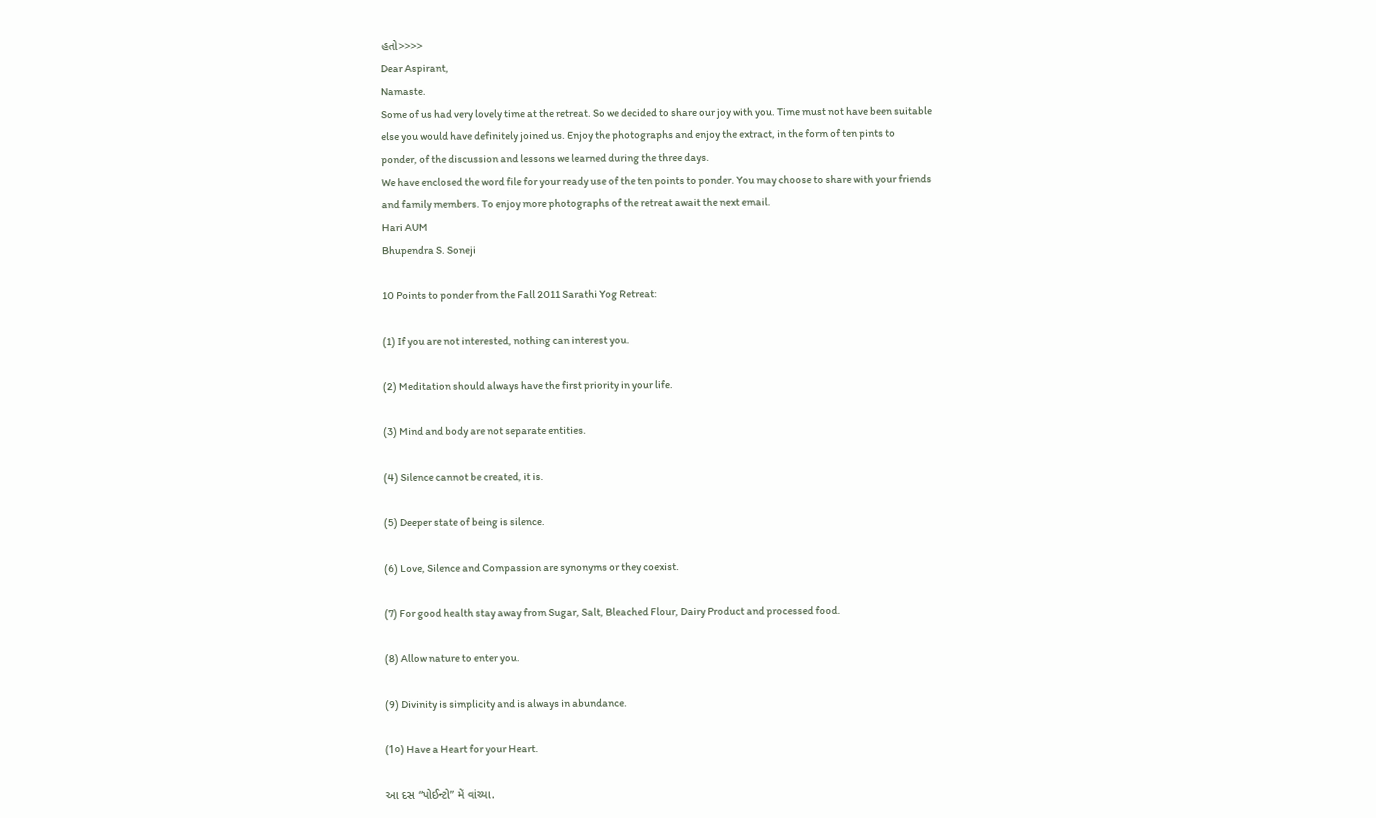હતો>>>>
Dear Aspirant,
Namaste.
Some of us had very lovely time at the retreat. So we decided to share our joy with you. Time must not have been suitable else you would have definitely joined us. Enjoy the photographs and enjoy the extract, in the form of ten pints to ponder, of the discussion and lessons we learned during the three days.
We have enclosed the word file for your ready use of the ten points to ponder. You may choose to share with your friends and family members. To enjoy more photographs of the retreat await the next email.
Hari AUM
Bhupendra S. Soneji

10 Points to ponder from the Fall 2011 Sarathi Yog Retreat:

(1) If you are not interested, nothing can interest you.

(2) Meditation should always have the first priority in your life.

(3) Mind and body are not separate entities.

(4) Silence cannot be created, it is.

(5) Deeper state of being is silence.

(6) Love, Silence and Compassion are synonyms or they coexist.

(7) For good health stay away from Sugar, Salt, Bleached Flour, Dairy Product and processed food.

(8) Allow nature to enter you.

(9) Divinity is simplicity and is always in abundance.

(1૦) Have a Heart for your Heart.

આ દસ “પોઈન્ટો” મેં વાંચ્યા.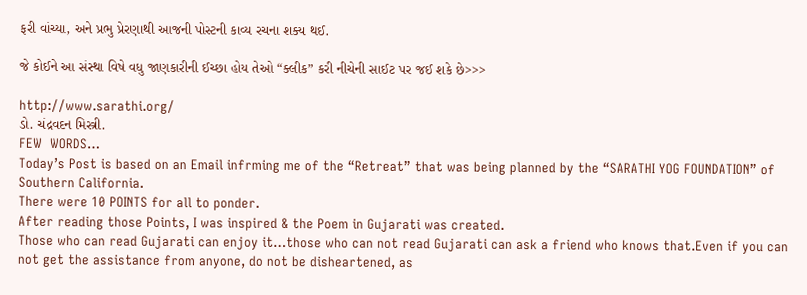ફરી વાંચ્યા, અને પ્રભુ પ્રેરણાથી આજની પોસ્ટની કાવ્ય રચના શક્ય થઈ.

જે કોઈને આ સંસ્થા વિષે વધુ જાણકારીની ઈચ્છા હોય તેઓ “ક્લીક” કરી નીચેની સાઈટ પર જઈ શકે છે>>>

http://www.sarathi.org/
ડો. ચંદ્રવદન મિસ્ત્રી.
FEW  WORDS…
Today’s Post is based on an Email infrming me of the “Retreat” that was being planned by the “SARATHI YOG FOUNDATION” of Southern California.
There were 10 POINTS for all to ponder.
After reading those Points, I was inspired & the Poem in Gujarati was created.
Those who can read Gujarati can enjoy it…those who can not read Gujarati can ask a friend who knows that.Even if you can not get the assistance from anyone, do not be disheartened, as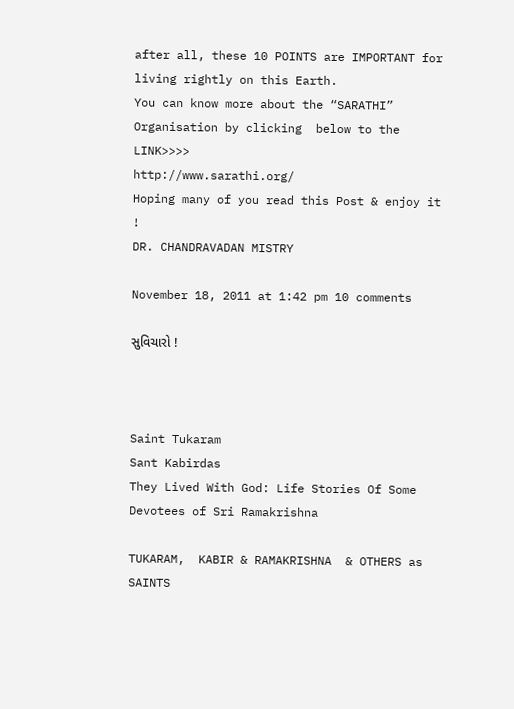after all, these 10 POINTS are IMPORTANT for living rightly on this Earth.
You can know more about the “SARATHI” Organisation by clicking  below to the LINK>>>>
http://www.sarathi.org/
Hoping many of you read this Post & enjoy it !
DR. CHANDRAVADAN MISTRY

November 18, 2011 at 1:42 pm 10 comments

સુવિચારો !



Saint Tukaram
Sant Kabirdas
They Lived With God: Life Stories Of Some Devotees of Sri Ramakrishna

TUKARAM,  KABIR & RAMAKRISHNA  & OTHERS as
SAINTS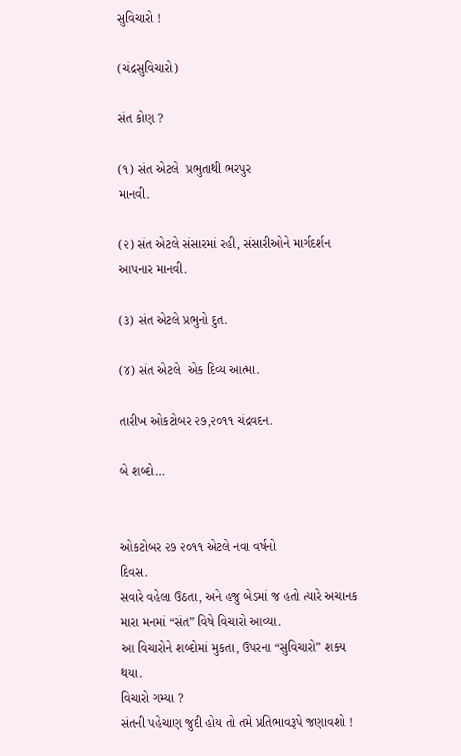સુવિચારો !

(ચંદ્રસુવિચારો)

સંત કોણ ?

(૧) સંત એટલે  પ્રભુતાથી ભરપુર
માનવી.

(૨) સંત એટલે સંસારમાં રહી, સંસારીઓને માર્ગદર્શન
આપનાર માનવી.

(૩) સંત એટલે પ્રભુનો દુત.

(૪) સંત એટલે  એક દિવ્ય આત્મા.

તારીખ ઓકટોબર ૨૭,૨૦૧૧ ચંદ્રવદન.

બે શબ્દો…


ઓકટોબર ૨૭ ૨૦૧૧ એટલે નવા વર્ષનો
દિવસ.
સવારે વહેલા ઉઠતા, અને હજુ બેડમાં જ હતો ત્યારે અચાનક
મારા મનમાં “સંત” વિષે વિચારો આવ્યા.
આ વિચારોને શબ્દોમાં મુકતા, ઉપરના “સુવિચારો” શક્ય
થયા.
વિચારો ગમ્યા ?
સંતની પહેચાણ જુદી હોય તો તમે પ્રતિભાવરૂપે જણાવશો !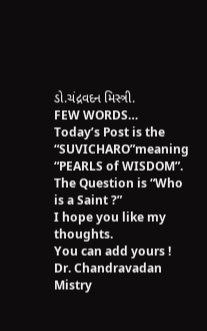ડો.ચંદ્રવદન મિસ્ત્રી.
FEW WORDS…
Today’s Post is the “SUVICHARO”meaning “PEARLS of WISDOM”.
The Question is “Who is a Saint ?”
I hope you like my thoughts.
You can add yours !
Dr. Chandravadan Mistry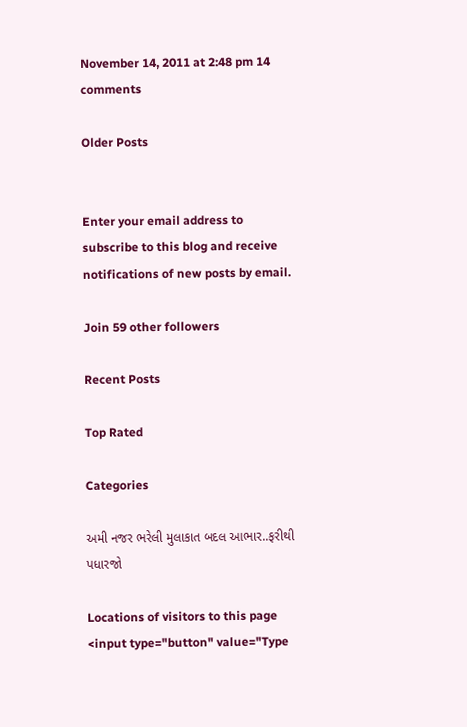November 14, 2011 at 2:48 pm 14 comments

Older Posts


Enter your email address to subscribe to this blog and receive notifications of new posts by email.

Join 59 other followers

Recent Posts

Top Rated

Categories

અમી નજર ભરેલી મુલાકાત બદલ આભાર..ફરીથી પધારજો

Locations of visitors to this page <input type="button" value="Type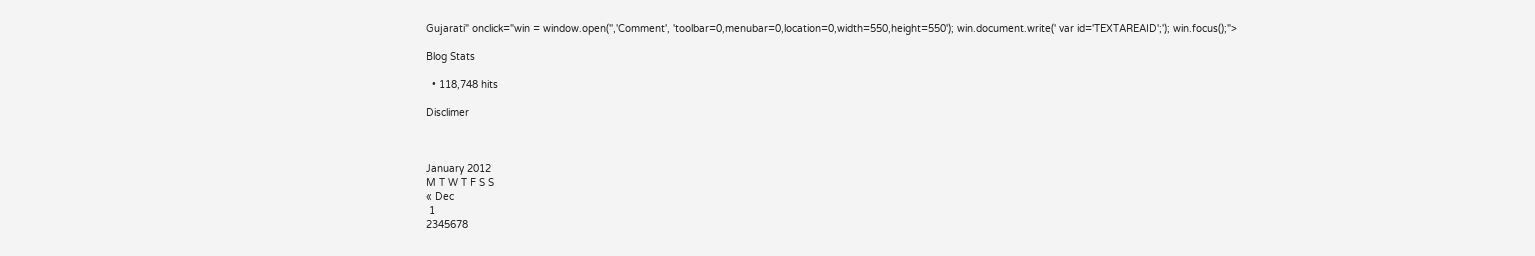Gujarati" onclick="win = window.open('','Comment', 'toolbar=0,menubar=0,location=0,width=550,height=550'); win.document.write(' var id='TEXTAREAID';'); win.focus();">

Blog Stats

  • 118,748 hits

Disclimer



January 2012
M T W T F S S
« Dec
 1
2345678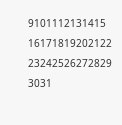9101112131415
16171819202122
23242526272829
3031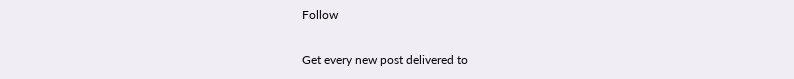Follow

Get every new post delivered to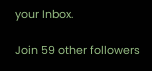your Inbox.

Join 59 other followers